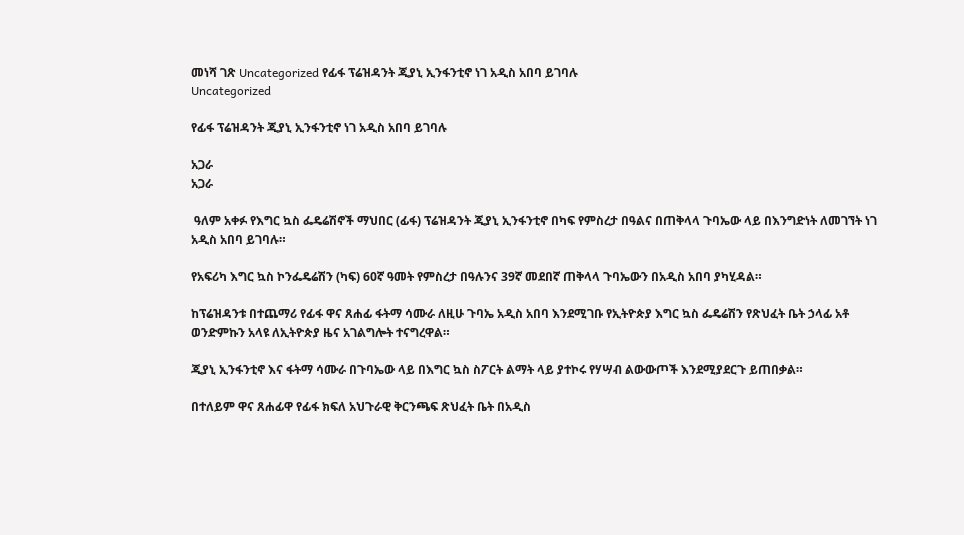መነሻ ገጽ Uncategorized የፊፋ ፕሬዝዳንት ጂያኒ ኢንፋንቲኖ ነገ አዲስ አበባ ይገባሉ
Uncategorized

የፊፋ ፕሬዝዳንት ጂያኒ ኢንፋንቲኖ ነገ አዲስ አበባ ይገባሉ

አጋራ
አጋራ

 ዓለም አቀፉ የእግር ኳስ ፌዴሬሽኖች ማህበር (ፊፋ) ፕሬዝዳንት ጂያኒ ኢንፋንቲኖ በካፍ የምስረታ በዓልና በጠቅላላ ጉባኤው ላይ በእንግድነት ለመገኘት ነገ አዲስ አበባ ይገባሉ።

የአፍሪካ እግር ኳስ ኮንፌዴሬሽን (ካፍ) 60ኛ ዓመት የምስረታ በዓሉንና 39ኛ መደበኛ ጠቅላላ ጉባኤውን በአዲስ አበባ ያካሂዳል።

ከፕሬዝዳንቱ በተጨማሪ የፊፋ ዋና ጸሐፊ ፋትማ ሳሙራ ለዚሁ ጉባኤ አዲስ አበባ እንደሚገቡ የኢትዮጵያ እግር ኳስ ፌዴሬሽን የጽህፈት ቤት ኃላፊ አቶ ወንድምኩን አላዩ ለኢትዮጵያ ዜና አገልግሎት ተናግረዋል።

ጂያኒ ኢንፋንቲኖ እና ፋትማ ሳሙራ በጉባኤው ላይ በእግር ኳስ ስፖርት ልማት ላይ ያተኮሩ የሃሣብ ልውውጦች እንደሚያደርጉ ይጠበቃል።

በተለይም ዋና ጸሐፊዋ የፊፋ ክፍለ አህጉራዊ ቅርንጫፍ ጽህፈት ቤት በአዲስ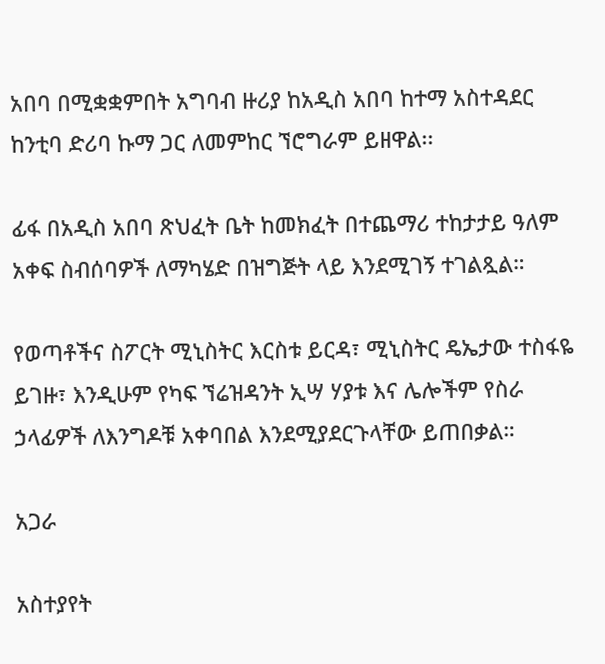አበባ በሚቋቋምበት አግባብ ዙሪያ ከአዲስ አበባ ከተማ አስተዳደር ከንቲባ ድሪባ ኩማ ጋር ለመምከር ኘሮግራም ይዘዋል፡፡

ፊፋ በአዲስ አበባ ጽህፈት ቤት ከመክፈት በተጨማሪ ተከታታይ ዓለም አቀፍ ስብሰባዎች ለማካሄድ በዝግጅት ላይ እንደሚገኝ ተገልጿል።

የወጣቶችና ስፖርት ሚኒስትር እርስቱ ይርዳ፣ ሚኒስትር ዴኤታው ተስፋዬ ይገዙ፣ እንዲሁም የካፍ ኘሬዝዳንት ኢሣ ሃያቱ እና ሌሎችም የስራ ኃላፊዎች ለእንግዶቹ አቀባበል እንደሚያደርጉላቸው ይጠበቃል።

አጋራ

አስተያየት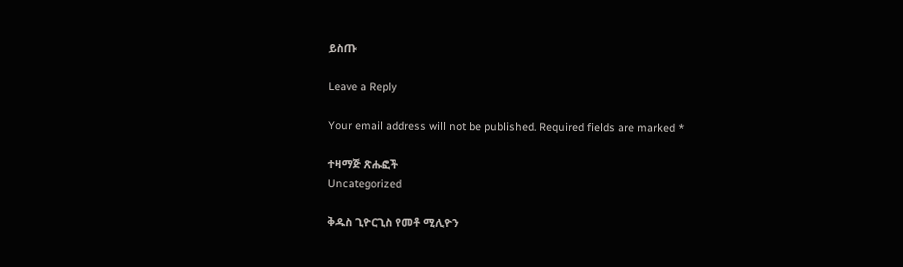ይስጡ

Leave a Reply

Your email address will not be published. Required fields are marked *

ተዛማጅ ጽሑፎች
Uncategorized

ቅዱስ ጊዮርጊስ የመቶ ሚሊዮን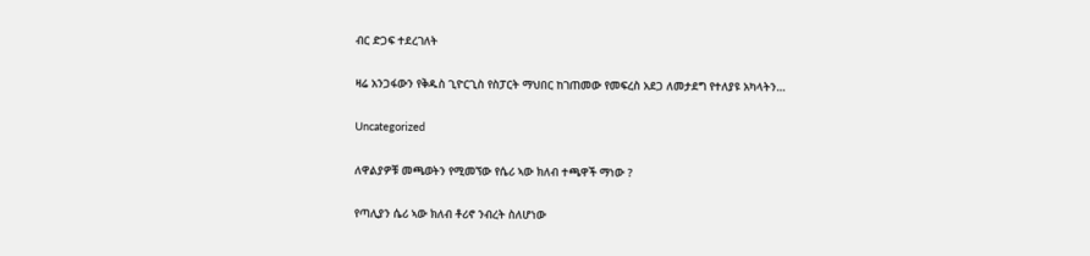ብር ድጋፍ ተደረገለት

ዛሬ አንጋፋውን የቅዱስ ጊዮርጊስ የስፓርት ማህበር ከገጠመው የመፍረስ አደጋ ለመታደግ የተለያዩ አካላትን...

Uncategorized

ለዋልያዎቹ መጫወትን የሚመኘው የሴሪ ኣው ክለብ ተጫዋች ማነው ?

የጣሊያን ሴሪ ኣው ክለብ ቶሪኖ ንብረት ስለሆነው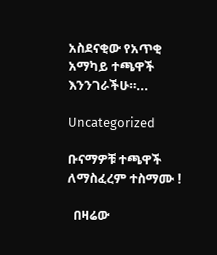አስደናቂው የአጥቂ አማካይ ተጫዋች እንንገራችሁ።...

Uncategorized

ቡናማዎቹ ተጫዋች ለማስፈረም ተስማሙ !

  በዛሬው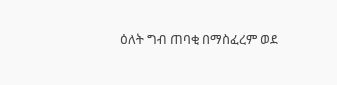ዕለት ግብ ጠባቂ በማስፈረም ወደ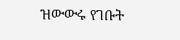ዝውውሩ የገቡት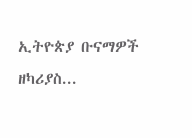ኢትዮጵያ ቡናማዎች ዘካሪያስ...